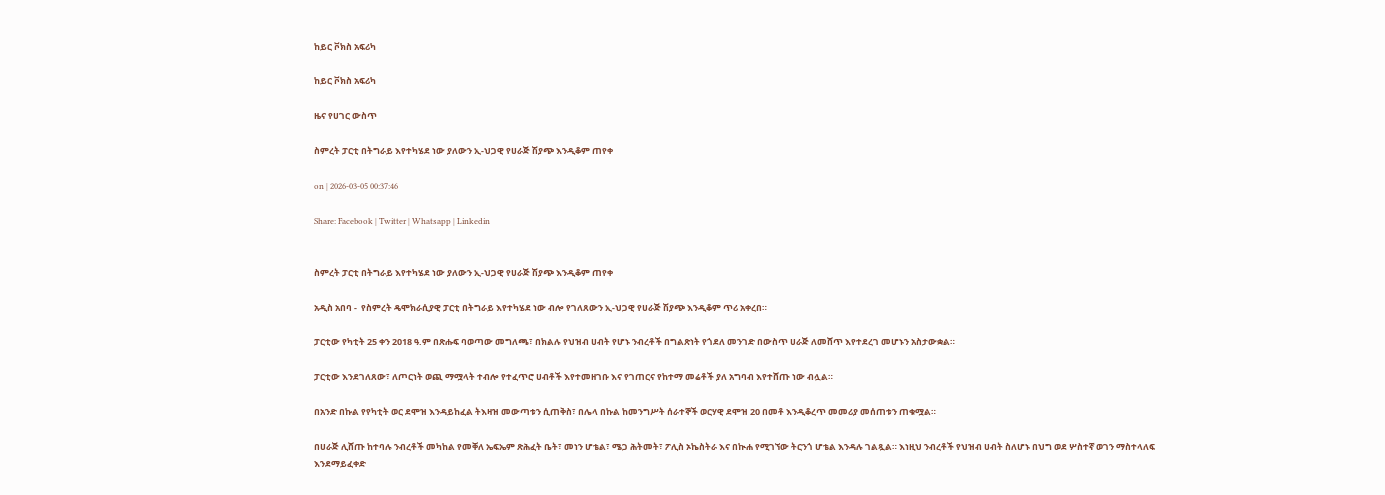ከይር ቮክስ አፍሪካ

ከይር ቮክስ አፍሪካ

ዜና የሀገር ውስጥ

ስምረት ፓርቲ በትግራይ እየተካሄደ ነው ያለውን ኢ-ህጋዊ የሀራጅ ሽያጭ እንዲቆም ጠየቀ

on | 2026-03-05 00:37:46

Share: Facebook | Twitter | Whatsapp | Linkedin


ስምረት ፓርቲ በትግራይ እየተካሄደ ነው ያለውን ኢ-ህጋዊ የሀራጅ ሽያጭ እንዲቆም ጠየቀ

አዲስ አበባ -  የስምረት ዴሞክራሲያዊ ፓርቲ በትግራይ እየተካሄደ ነው ብሎ የገለጸውን ኢ-ህጋዊ የሀራጅ ሽያጭ እንዲቆም ጥሪ አቀረበ።

ፓርቲው የካቲት 25 ቀን 2018 ዓ.ም በጽሑፍ ባወጣው መግለጫ፣ በክልሉ የህዝብ ሀብት የሆኑ ንብረቶች በግልጽነት የጎደለ መንገድ በውስጥ ሀራጅ ለመሸጥ እየተደረገ መሆኑን አስታውቋል።

ፓርቲው እንደገለጸው፣ ለጦርነት ወጪ ማሟላት ተብሎ የተፈጥሮ ሀብቶች እየተመዘገቡ እና የገጠርና የከተማ መሬቶች ያለ አግባብ እየተሸጡ ነው ብሏል።

በአንድ በኩል የየካቲት ወር ደሞዝ እንዳይከፈል ትእዛዝ መውጣቱን ሲጠቅስ፣ በሌላ በኩል ከመንግሥት ሰራተኞች ወርሃዊ ደሞዝ 20 በመቶ እንዲቆረጥ መመሪያ መሰጠቱን ጠቁሟል።

በሀራጅ ሊሸጡ ከተባሉ ንብረቶች መካከል የመቐለ ኤፍኤም ጽሕፈት ቤት፣ መነን ሆቴል፣ ሜጋ ሕትመት፣ ፖሊስ ኦኬስትራ እና በኲሐ የሚገኘው ትርንጎ ሆቴል እንዳሉ ገልጿል። እነዚህ ንብረቶች የህዝብ ሀብት ስለሆኑ በህግ ወደ ሦስተኛ ወገን ማስተላለፍ እንደማይፈቀድ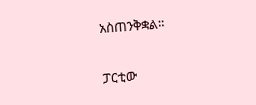አስጠንቅቋል።

ፓርቲው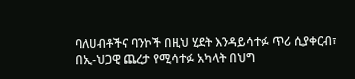ባለሀብቶችና ባንኮች በዚህ ሂደት እንዳይሳተፉ ጥሪ ሲያቀርብ፣ በኢ-ህጋዊ ጨረታ የሚሳተፉ አካላት በህግ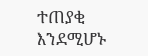ተጠያቂ እንደሚሆኑ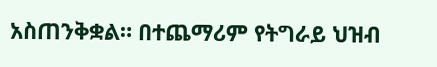አስጠንቅቋል። በተጨማሪም የትግራይ ህዝብ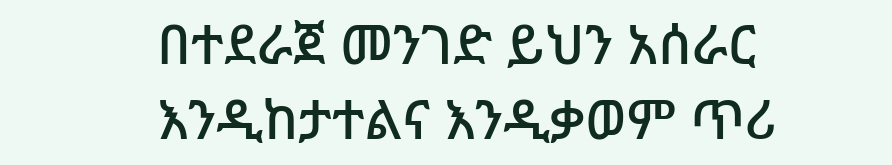በተደራጀ መንገድ ይህን አሰራር እንዲከታተልና እንዲቃወም ጥሪ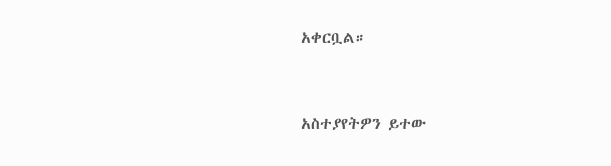አቀርቧል።


አስተያየትዎን ይተው